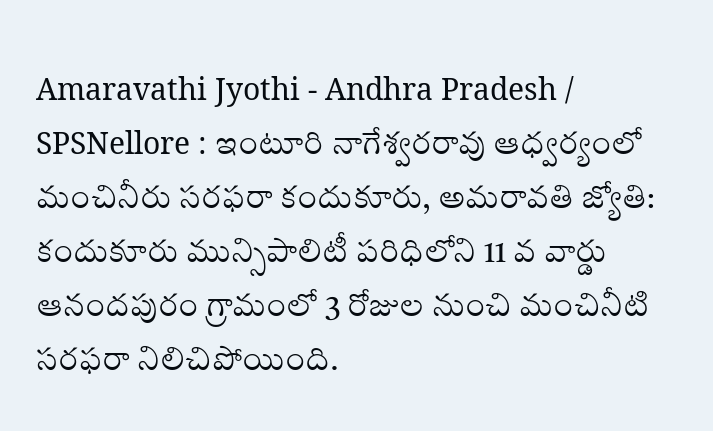Amaravathi Jyothi - Andhra Pradesh / SPSNellore : ఇంటూరి నాగేశ్వరరావు ఆధ్వర్యంలో మంచినీరు సరఫరా కందుకూరు, అమరావతి జ్యోతి: కందుకూరు మున్సిపాలిటీ పరిధిలోని 11 వ వార్డు ఆనందపురం గ్రామంలో 3 రోజుల నుంచి మంచినీటి సరఫరా నిలిచిపోయింది.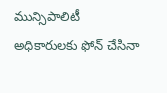మున్సిపాలిటీ అధికారులకు ఫోన్ చేసినా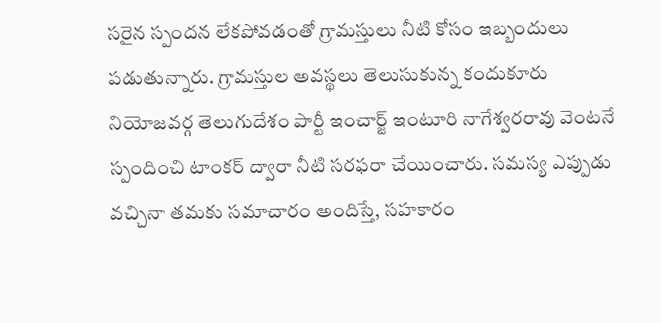సరైన స్పందన లేకపోవడంతో గ్రామస్తులు నీటి కోసం ఇబ్బందులు పడుతున్నారు. గ్రామస్తుల అవస్థలు తెలుసుకున్న కందుకూరు నియోజవర్గ తెలుగుదేశం పార్టీ ఇంచార్జ్ ఇంటూరి నాగేశ్వరరావు వెంటనే స్పందించి టాంకర్ ద్వారా నీటి సరఫరా చేయించారు. సమస్య ఎప్పుడు వచ్చినా తమకు సమాచారం అందిస్తే, సహకారం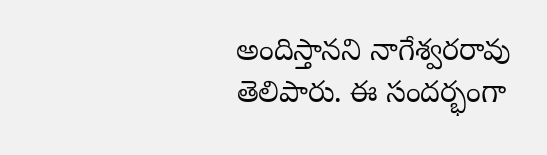అందిస్తానని నాగేశ్వరరావు తెలిపారు. ఈ సందర్భంగా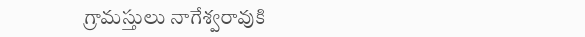గ్రామస్తులు నాగేశ్వరావుకి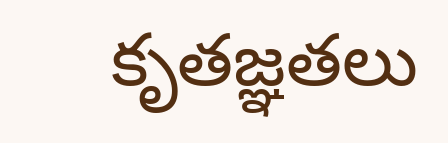కృతజ్ఞతలు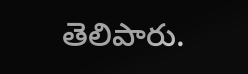తెలిపారు.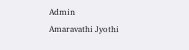Admin
Amaravathi Jyothi